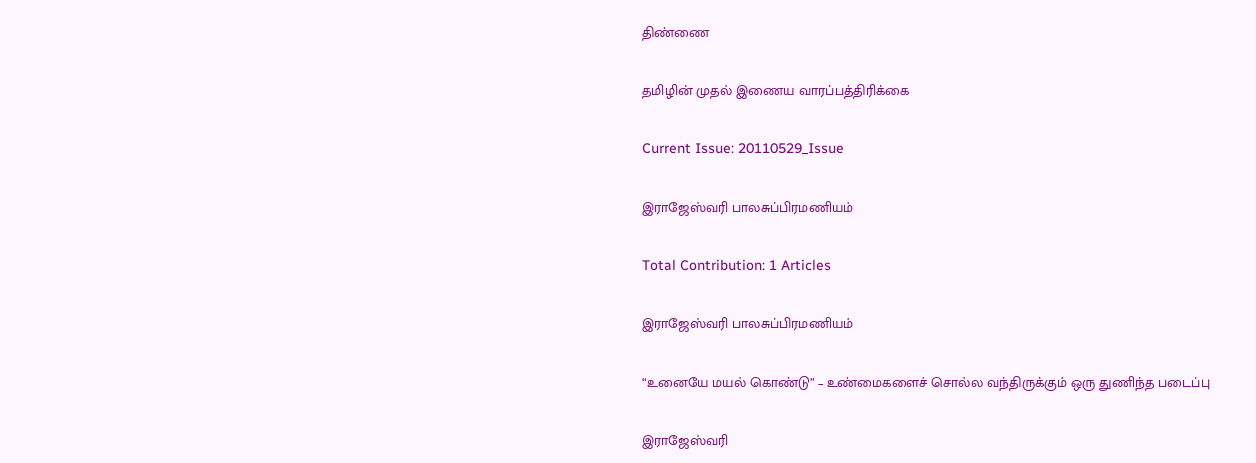திண்ணை

தமிழின் முதல் இணைய வாரப்பத்திரிக்கை

Current Issue: 20110529_Issue

இராஜேஸ்வரி பாலசுப்பிரமணியம்

Total Contribution: 1 Articles

இராஜேஸ்வரி பாலசுப்பிரமணியம்

“உனையே மயல் கொண்டு” – உண்மைகளைச் சொல்ல வந்திருக்கும் ஒரு துணிந்த படைப்பு

இராஜேஸ்வரி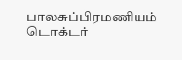பாலசுப்பிரமணியம் டொக்டர்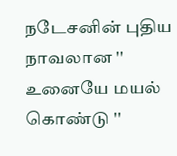நடேசனின் புதிய நாவலான '' உனையே மயல் கொண்டு ''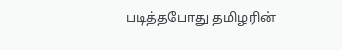படித்தபோது தமிழரின்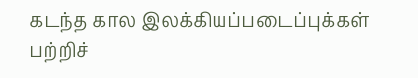கடந்த கால இலக்கியப்படைப்புக்கள் பற்றிச்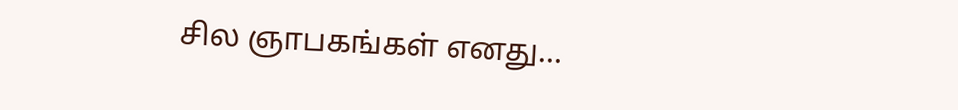சில ஞாபகங்கள் எனது…